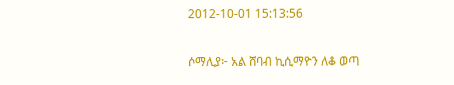2012-10-01 15:13:56

ሶማሊያ፦ አል ሸባብ ኪሲማዮን ለቆ ወጣ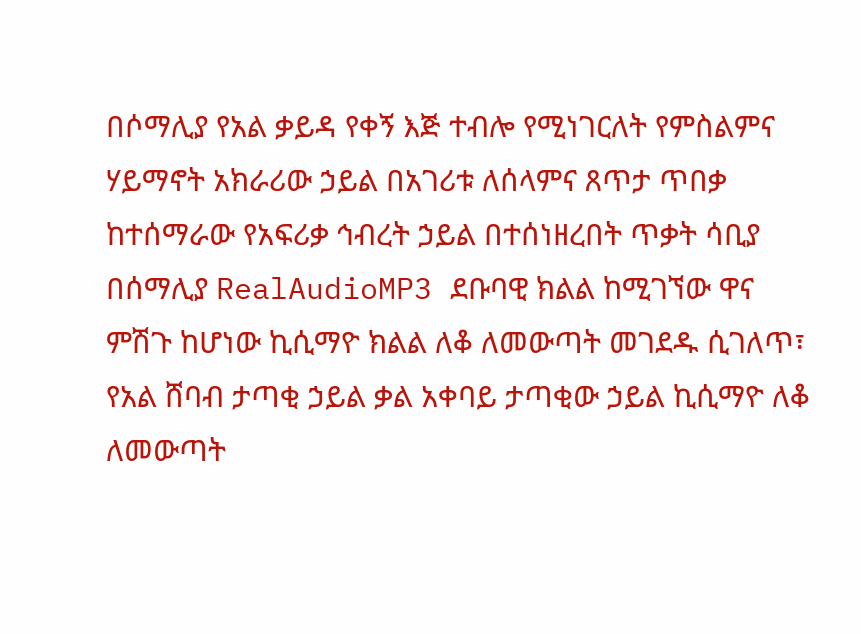በሶማሊያ የአል ቃይዳ የቀኝ እጅ ተብሎ የሚነገርለት የምስልምና ሃይማኖት አክራሪው ኃይል በአገሪቱ ለሰላምና ጸጥታ ጥበቃ ከተሰማራው የአፍሪቃ ኅብረት ኃይል በተሰነዘረበት ጥቃት ሳቢያ በሰማሊያ RealAudioMP3 ደቡባዊ ክልል ከሚገኘው ዋና ምሽጉ ከሆነው ኪሲማዮ ክልል ለቆ ለመውጣት መገደዱ ሲገለጥ፣ የአል ሸባብ ታጣቂ ኃይል ቃል አቀባይ ታጣቂው ኃይል ኪሲማዮ ለቆ ለመውጣት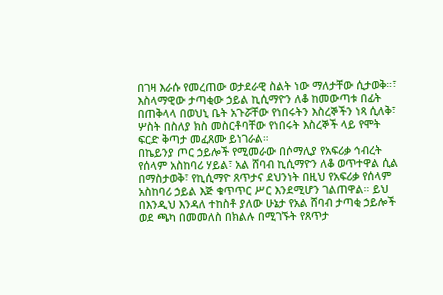በገዛ እራሱ የመረጠው ወታደራዊ ስልት ነው ማለታቸው ሲታወቅ።፣ እስላማዊው ታጣቂው ኃይል ኪሲማዮን ለቆ ከመውጣቱ በፊት በጠቅላላ በወህኒ ቤት አጉሯቸው የነበሩትን እስረኞችን ነጻ ሲለቅ፣ ሦስት በስለያ ክስ መስርቶባቸው የነበሩት እስረኞች ላይ የሞት ፍርድ ቅጣታ መፈጸሙ ይነገራል።
በኬይንያ ጦር ኃይሎች የሚመራው በሶማሊያ የአፍሪቃ ኅብረት የሰላም አስከባሪ ሃይል፣ አል ሸባብ ኪሲማዮን ለቆ ወጥተዋል ሲል በማስታወቅ፣ የኪሲማዮ ጸጥታና ደህንነት በዚህ የአፍሪቃ የሰላም አስከባሪ ኃይል እጅ ቁጥጥር ሥር እንደሚሆን ገልጠዋል። ይህ በእንዲህ እንዳለ ተከስቶ ያለው ሁኔታ የአል ሸባብ ታጣቂ ኃይሎች ወደ ጫካ በመመለስ በክልሉ በሚገኙት የጸጥታ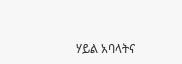ሃይል አባላትና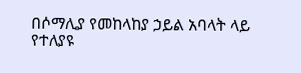በሶማሊያ የመከላከያ ኃይል አባላት ላይ የተለያዩ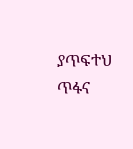ያጥፍተህ ጥፋና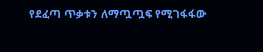የደፈጣ ጥቃቱን ለማጧጧፍ የሚገፋፋው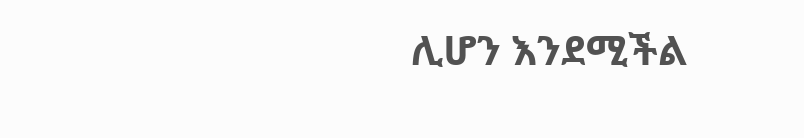ሊሆን እንደሚችል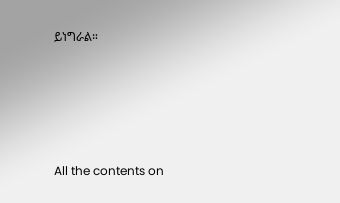ይነግራል።







All the contents on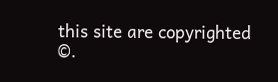this site are copyrighted ©.